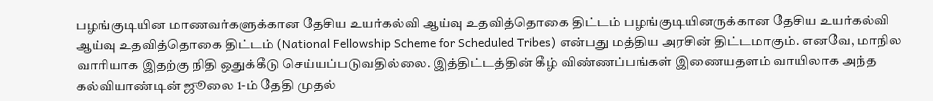பழங்குடியின மாணவர்களுக்கான தேசிய உயர்கல்வி ஆய்வு உதவித்தொகை திட்டம் பழங்குடியினருக்கான தேசிய உயர்கல்வி ஆய்வு உதவித்தொகை திட்டம் (National Fellowship Scheme for Scheduled Tribes) என்பது மத்திய அரசின் திட்டமாகும். எனவே, மாநில வாரியாக இதற்கு நிதி ஒதுக்கீடு செய்யப்படுவதில்லை. இத்திட்டத்தின் கீழ் விண்ணப்பங்கள் இணையதளம் வாயிலாக அந்த கல்வியாண்டின் ஜூலை 1-ம் தேதி முதல்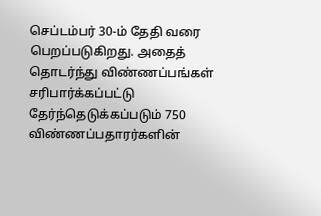செப்டம்பர் 30-ம் தேதி வரை பெறப்படுகிறது. அதைத் தொடர்ந்து விண்ணப்பங்கள் சரிபார்க்கப்பட்டு தேர்ந்தெடுக்கப்படும் 750 விண்ணப்பதாரர்களின்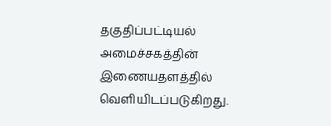தகுதிப்பட்டியல் அமைச்சகத்தின் இணையதளத்தில் வெளியிடப்படுகிறது.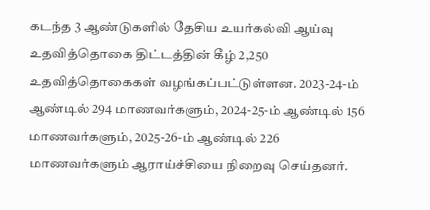கடந்த 3 ஆண்டுகளில் தேசிய உயர்கல்வி ஆய்வு உதவித்தொகை திட்டத்தின் கீழ் 2,250 உதவித்தொகைகள் வழங்கப்பட்டுள்ளன. 2023-24-ம் ஆண்டில் 294 மாணவர்களும், 2024-25-ம் ஆண்டில் 156 மாணவர்களும், 2025-26-ம் ஆண்டில் 226 மாணவர்களும் ஆராய்ச்சியை நிறைவு செய்தனர்.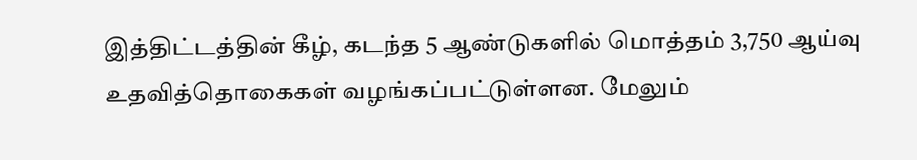இத்திட்டத்தின் கீழ், கடந்த 5 ஆண்டுகளில் மொத்தம் 3,750 ஆய்வு உதவித்தொகைகள் வழங்கப்பட்டுள்ளன. மேலும்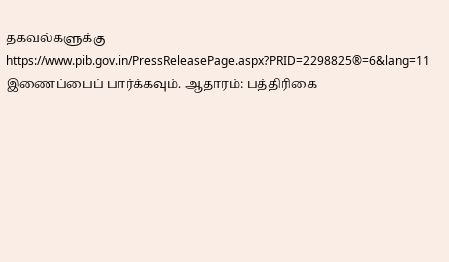தகவல்களுக்கு https://www.pib.gov.in/PressReleasePage.aspx?PRID=2298825®=6&lang=11 இணைப்பைப் பார்க்கவும். ஆதாரம்: பத்திரிகை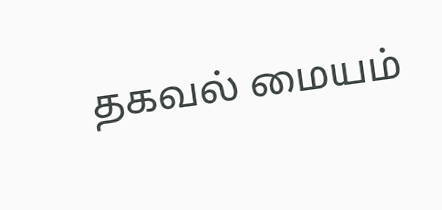தகவல் மையம்